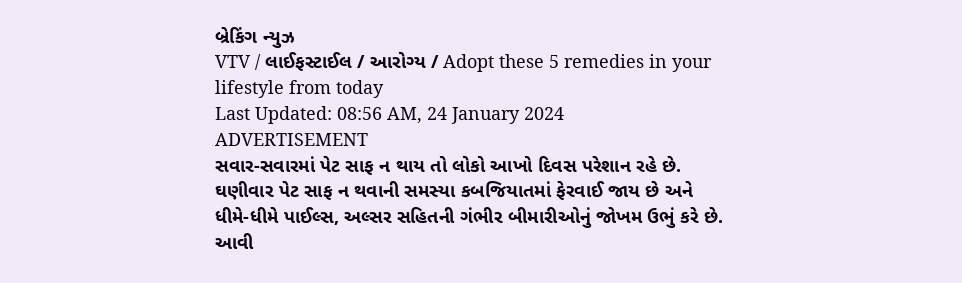બ્રેકિંગ ન્યુઝ
VTV / લાઈફસ્ટાઈલ / આરોગ્ય / Adopt these 5 remedies in your lifestyle from today
Last Updated: 08:56 AM, 24 January 2024
ADVERTISEMENT
સવાર-સવારમાં પેટ સાફ ન થાય તો લોકો આખો દિવસ પરેશાન રહે છે. ઘણીવાર પેટ સાફ ન થવાની સમસ્યા કબજિયાતમાં ફેરવાઈ જાય છે અને ધીમે-ધીમે પાઈલ્સ, અલ્સર સહિતની ગંભીર બીમારીઓનું જોખમ ઉભું કરે છે. આવી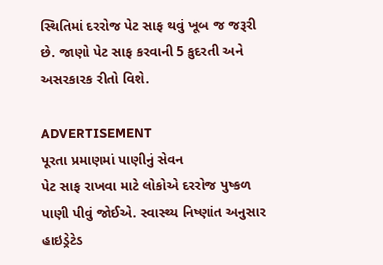સ્થિતિમાં દરરોજ પેટ સાફ થવું ખૂબ જ જરૂરી છે. જાણો પેટ સાફ કરવાની 5 કુદરતી અને અસરકારક રીતો વિશે.

ADVERTISEMENT
પૂરતા પ્રમાણમાં પાણીનું સેવન
પેટ સાફ રાખવા માટે લોકોએ દરરોજ પુષ્કળ પાણી પીવું જોઈએ. સ્વાસ્થ્ય નિષ્ણાંત અનુસાર હાઇડ્રેટેડ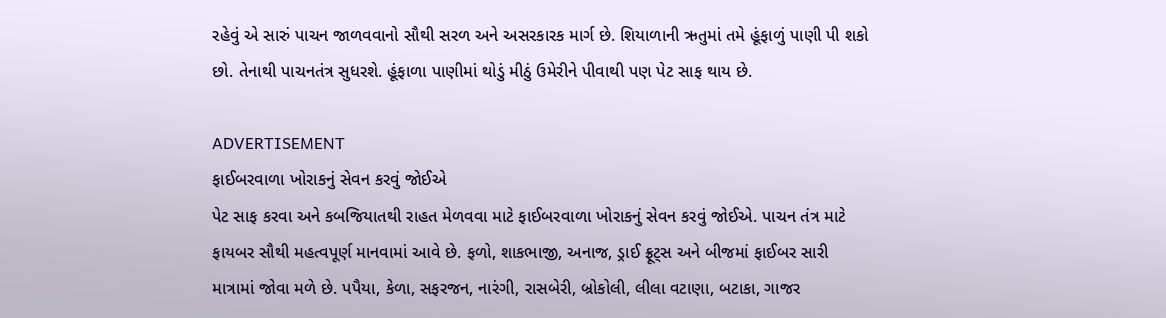રહેવું એ સારું પાચન જાળવવાનો સૌથી સરળ અને અસરકારક માર્ગ છે. શિયાળાની ઋતુમાં તમે હૂંફાળું પાણી પી શકો છો. તેનાથી પાચનતંત્ર સુધરશે. હૂંફાળા પાણીમાં થોડું મીઠું ઉમેરીને પીવાથી પણ પેટ સાફ થાય છે.

ADVERTISEMENT
ફાઈબરવાળા ખોરાકનું સેવન કરવું જોઈએ
પેટ સાફ કરવા અને કબજિયાતથી રાહત મેળવવા માટે ફાઈબરવાળા ખોરાકનું સેવન કરવું જોઈએ. પાચન તંત્ર માટે ફાયબર સૌથી મહત્વપૂર્ણ માનવામાં આવે છે. ફળો, શાકભાજી, અનાજ, ડ્રાઈ ફ્રૂટ્સ અને બીજમાં ફાઈબર સારી માત્રામાં જોવા મળે છે. પપૈયા, કેળા, સફરજન, નારંગી, રાસબેરી, બ્રોકોલી, લીલા વટાણા, બટાકા, ગાજર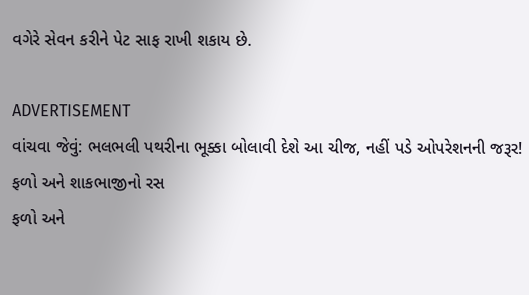વગેરે સેવન કરીને પેટ સાફ રાખી શકાય છે.

ADVERTISEMENT
વાંચવા જેવું: ભલભલી પથરીના ભૂક્કા બોલાવી દેશે આ ચીજ, નહીં પડે ઓપરેશનની જરૂર!
ફળો અને શાકભાજીનો રસ
ફળો અને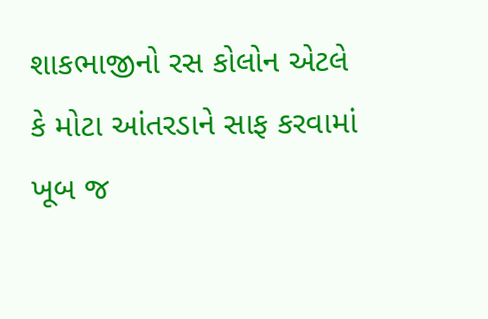શાકભાજીનો રસ કોલોન એટલે કે મોટા આંતરડાને સાફ કરવામાં ખૂબ જ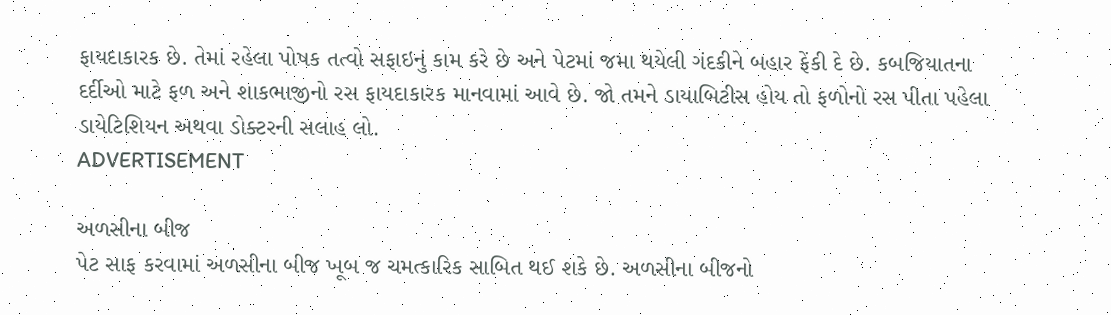ફાયદાકારક છે. તેમાં રહેલા પોષક તત્વો સફાઇનું કામ કરે છે અને પેટમાં જમા થયેલી ગંદકીને બહાર ફેંકી દે છે. કબજિયાતના દર્દીઓ માટે ફળ અને શાકભાજીનો રસ ફાયદાકારક માનવામાં આવે છે. જો તમને ડાયાબિટીસ હોય તો ફળોનો રસ પીતા પહેલા ડાયેટિશિયન અથવા ડોક્ટરની સલાહ લો.
ADVERTISEMENT

અળસીના બીજ
પેટ સાફ કરવામાં અળસીના બીજ ખૂબ જ ચમત્કારિક સાબિત થઈ શકે છે. અળસીના બીજનો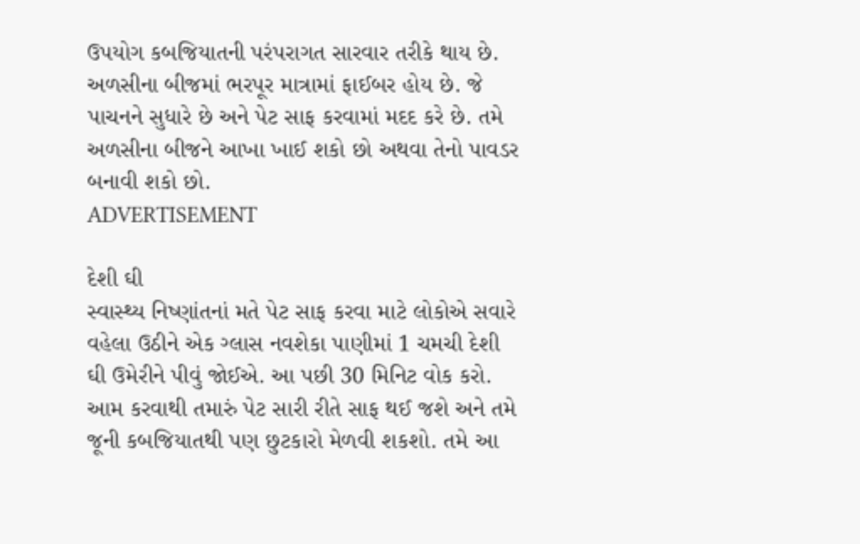ઉપયોગ કબજિયાતની પરંપરાગત સારવાર તરીકે થાય છે. અળસીના બીજમાં ભરપૂર માત્રામાં ફાઈબર હોય છે. જે પાચનને સુધારે છે અને પેટ સાફ કરવામાં મદદ કરે છે. તમે અળસીના બીજને આખા ખાઈ શકો છો અથવા તેનો પાવડર બનાવી શકો છો.
ADVERTISEMENT

દેશી ઘી
સ્વાસ્થ્ય નિષ્ણાંતનાં મતે પેટ સાફ કરવા માટે લોકોએ સવારે વહેલા ઉઠીને એક ગ્લાસ નવશેકા પાણીમાં 1 ચમચી દેશી ઘી ઉમેરીને પીવું જોઈએ. આ પછી 30 મિનિટ વોક કરો. આમ કરવાથી તમારું પેટ સારી રીતે સાફ થઈ જશે અને તમે જૂની કબજિયાતથી પણ છુટકારો મેળવી શકશો. તમે આ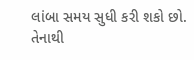લાંબા સમય સુધી કરી શકો છો. તેનાથી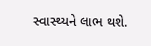સ્વાસ્થ્યને લાભ થશે.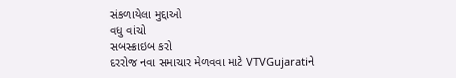સંકળાયેલા મુદ્દાઓ
વધુ વાંચો
સબસ્ક્રાઇબ કરો
દરરોજ નવા સમાચાર મેળવવા માટે VTVGujaratiને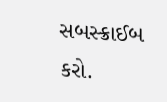સબસ્ક્રાઈબ કરો.